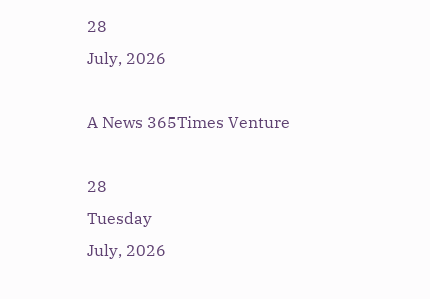28
July, 2026

A News 365Times Venture

28
Tuesday
July, 2026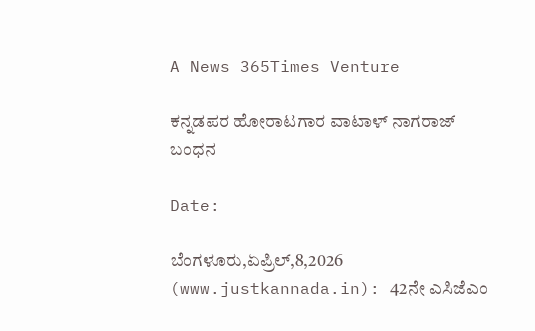A News 365Times Venture

ಕನ್ನಡಪರ ಹೋರಾಟಗಾರ ವಾಟಾಳ್ ನಾಗರಾಜ್ ಬಂಧನ

Date:

ಬೆಂಗಳೂರು,ಏಪ್ರಿಲ್,8,2026 (www.justkannada.in): 42ನೇ ಎಸಿಜೆಎಂ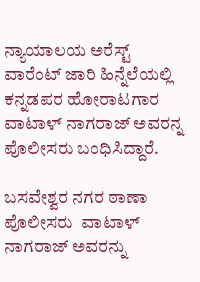ನ್ಯಾಯಾಲಯ ಅರೆಸ್ಟ್ ವಾರೆಂಟ್ ಜಾರಿ ಹಿನ್ನೆಲೆಯಲ್ಲಿ ಕನ್ನಡಪರ ಹೋರಾಟಗಾರ ವಾಟಾಳ್ ನಾಗರಾಜ್ ಅವರನ್ನ ಪೊಲೀಸರು ಬಂಧಿಸಿದ್ದಾರೆ.

ಬಸವೇಶ್ವರ ನಗರ ಠಾಣಾ ಪೊಲೀಸರು  ವಾಟಾಳ್ ನಾಗರಾಜ್ ಅವರನ್ನು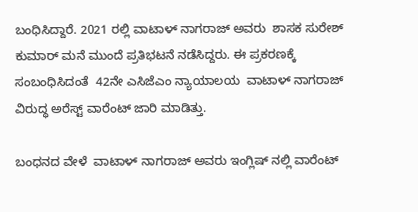ಬಂಧಿಸಿದ್ದಾರೆ. 2021 ರಲ್ಲಿ ವಾಟಾಳ್ ನಾಗರಾಜ್ ಅವರು  ಶಾಸಕ ಸುರೇಶ್ ಕುಮಾರ್ ಮನೆ ಮುಂದೆ ಪ್ರತಿಭಟನೆ ನಡೆಸಿದ್ದರು. ಈ ಪ್ರಕರಣಕ್ಕೆ ಸಂಬಂಧಿಸಿದಂತೆ  42ನೇ ಎಸಿಜೆಎಂ ನ್ಯಾಯಾಲಯ  ವಾಟಾಳ್ ನಾಗರಾಜ್ ವಿರುದ್ಧ ಅರೆಸ್ಟ್ ವಾರೆಂಟ್ ಜಾರಿ ಮಾಡಿತ್ತು.

ಬಂಧನದ ವೇಳೆ  ವಾಟಾಳ್ ನಾಗರಾಜ್ ಅವರು ಇಂಗ್ಲಿಷ್‌ ನಲ್ಲಿ ವಾರೆಂಟ್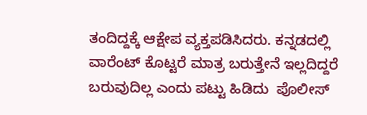ತಂದಿದ್ದಕ್ಕೆ ಆಕ್ಷೇಪ ವ್ಯಕ್ತಪಡಿಸಿದರು. ಕನ್ನಡದಲ್ಲಿ ವಾರೆಂಟ್ ಕೊಟ್ಟರೆ ಮಾತ್ರ ಬರುತ್ತೇನೆ ಇಲ್ಲದಿದ್ದರೆ ಬರುವುದಿಲ್ಲ ಎಂದು ಪಟ್ಟು ಹಿಡಿದು  ಪೊಲೀಸ್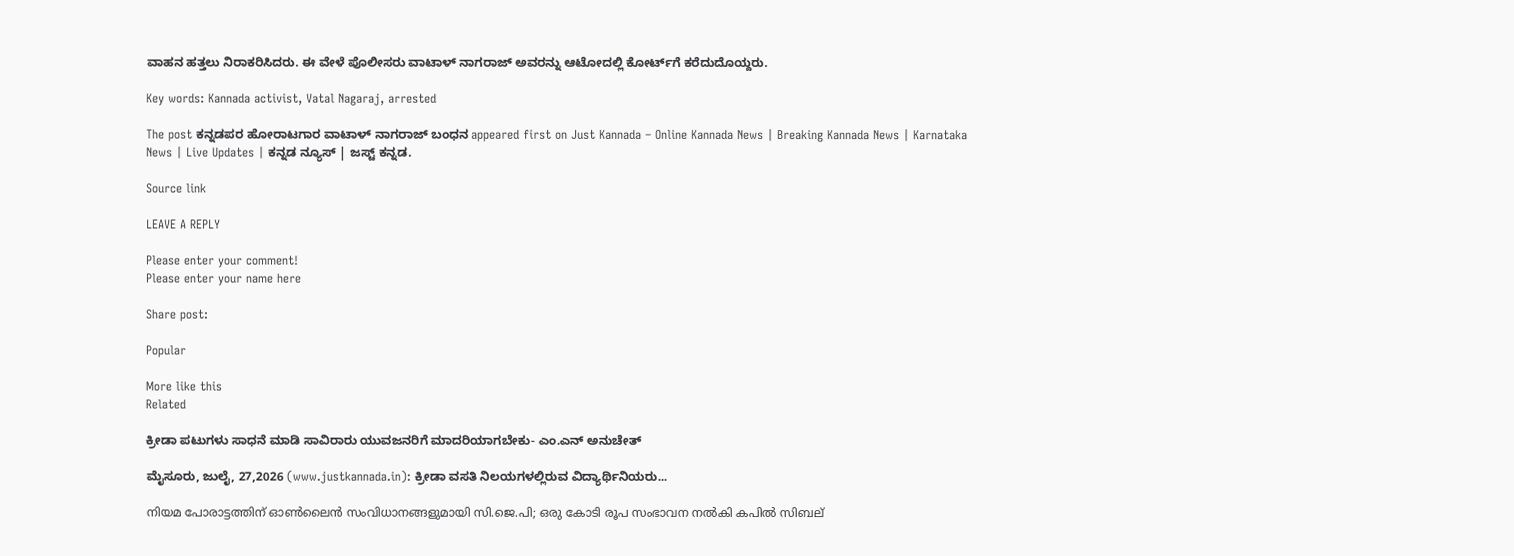ವಾಹನ ಹತ್ತಲು ನಿರಾಕರಿಸಿದರು. ಈ ವೇಳೆ ಪೊಲೀಸರು ವಾಟಾಳ್ ನಾಗರಾಜ್ ಅವರನ್ನು ಆಟೋದಲ್ಲಿ ಕೋರ್ಟ್‌ಗೆ ಕರೆದುದೊಯ್ದರು.

Key words: Kannada activist, Vatal Nagaraj, arrested

The post ಕನ್ನಡಪರ ಹೋರಾಟಗಾರ ವಾಟಾಳ್ ನಾಗರಾಜ್ ಬಂಧನ appeared first on Just Kannada – Online Kannada News | Breaking Kannada News | Karnataka News | Live Updates | ಕನ್ನಡ ನ್ಯೂಸ್ | ಜಸ್ಟ್ ಕನ್ನಡ.

Source link

LEAVE A REPLY

Please enter your comment!
Please enter your name here

Share post:

Popular

More like this
Related

ಕ್ರೀಡಾ ಪಟುಗಳು ಸಾಧನೆ ಮಾಡಿ ಸಾವಿರಾರು ಯುವಜನರಿಗೆ ಮಾದರಿಯಾಗಬೇಕು- ಎಂ.ಎನ್ ಅನುಚೇತ್

ಮೈಸೂರು, ಜುಲೈ, 27,2026 (www.justkannada.in): ಕ್ರೀಡಾ ವಸತಿ ನಿಲಯಗಳಲ್ಲಿರುವ ವಿದ್ಯಾರ್ಥಿನಿಯರು...

നിയമ പോരാട്ടത്തിന് ഓണ്‍ലൈന്‍ സംവിധാനങ്ങളുമായി സി.ജെ.പി; ഒരു കോടി രൂപ സംഭാവന നല്‍കി കപില്‍ സിബല്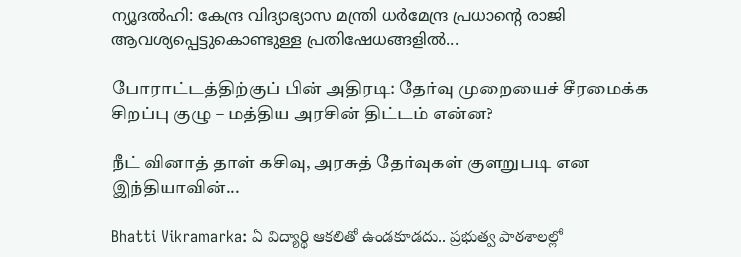ന്യൂദല്‍ഹി: കേന്ദ്ര വിദ്യാഭ്യാസ മന്ത്രി ധര്‍മേന്ദ്ര പ്രധാന്റെ രാജി ആവശ്യപ്പെട്ടുകൊണ്ടുള്ള പ്രതിഷേധങ്ങളില്‍...

போராட்டத்திற்குப் பின் அதிரடி: தேர்வு முறையைச் சீரமைக்க சிறப்பு குழு – மத்திய அரசின் திட்டம் என்ன?

நீட் வினாத் தாள் கசிவு, அரசுத் தேர்வுகள் குளறுபடி என இந்தியாவின்...

Bhatti Vikramarka: ఏ విద్యార్థి ఆకలితో ఉండకూడదు.. ప్రభుత్వ పాఠశాలల్లో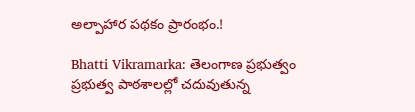అల్పాహార పథకం ప్రారంభం.!

Bhatti Vikramarka: తెలంగాణ ప్రభుత్వం ప్రభుత్వ పాఠశాలల్లో చదువుతున్న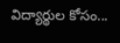విద్యార్థుల కోసం...